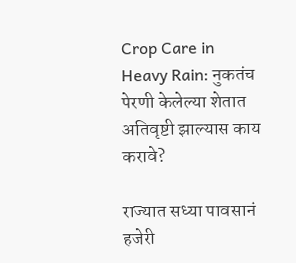Crop Care in Heavy Rain: नुकतंच पेरणी केलेल्या शेतात अतिवृष्टी झाल्यास काय करावे?

राज्यात सध्या पावसानं हजेरी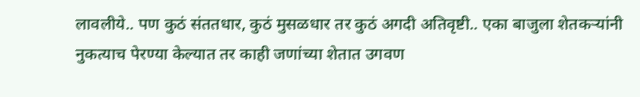लावलीये.. पण कुठं संततधार, कुठं मुसळधार तर कुठं अगदी अतिवृष्टी.. एका बाजुला शेतकऱ्यांनी नुकत्याच पेरण्या केल्यात तर काही जणांच्या शेतात उगवण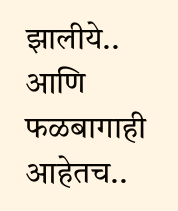झालीये.. आणि फळबागाही आहेतच..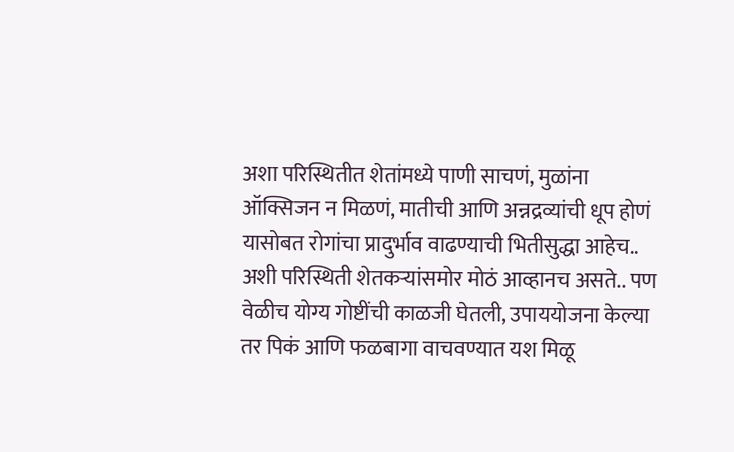अशा परिस्थितीत शेतांमध्ये पाणी साचणं, मुळांना ऑक्सिजन न मिळणं, मातीची आणि अन्नद्रव्यांची धूप होणं यासोबत रोगांचा प्रादुर्भाव वाढण्याची भितीसुद्धा आहेच.. अशी परिस्थिती शेतकऱ्यांसमोर मोठं आव्हानच असते.. पण वेळीच योग्य गोष्टींची काळजी घेतली, उपाययोजना केल्या तर पिकं आणि फळबागा वाचवण्यात यश मिळू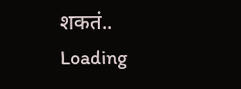शकतं..
Loading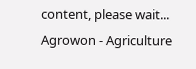content, please wait...
Agrowon - Agriculture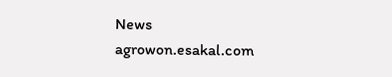News
agrowon.esakal.com